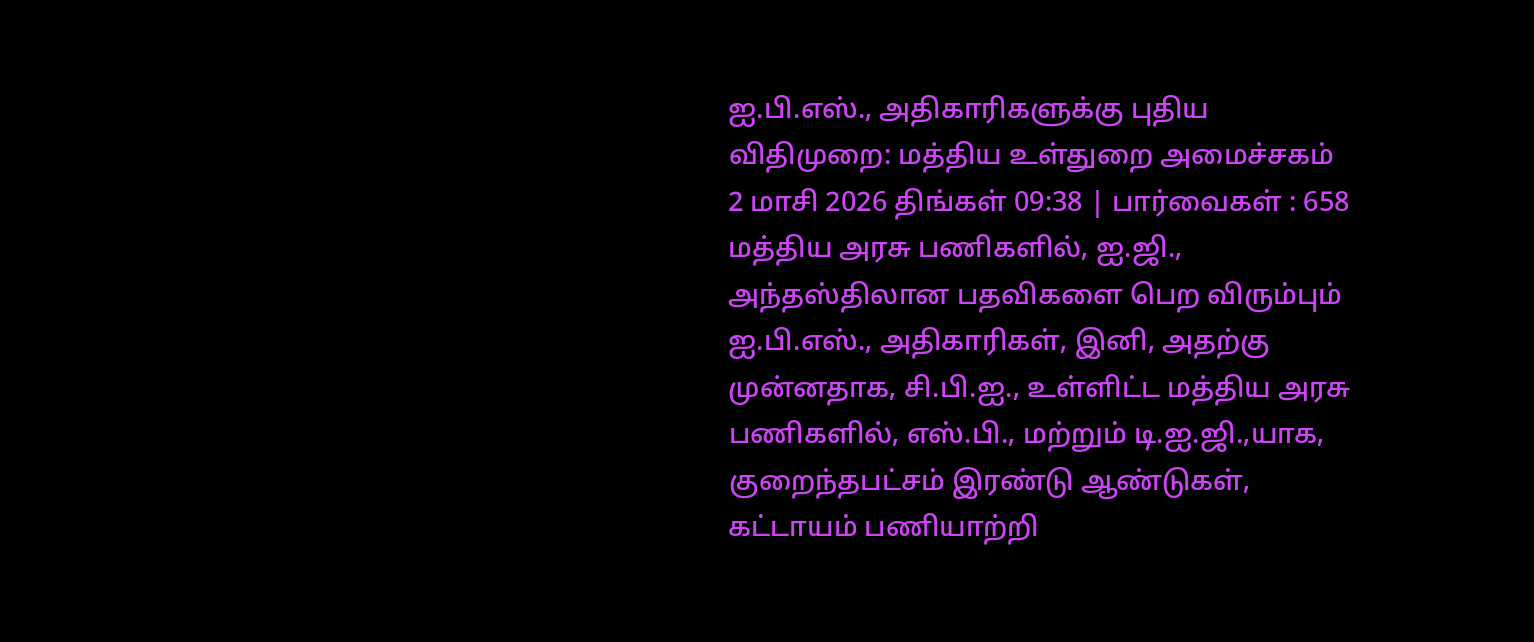ஐ.பி.எஸ்., அதிகாரிகளுக்கு புதிய விதிமுறை: மத்திய உள்துறை அமைச்சகம்
2 மாசி 2026 திங்கள் 09:38 | பார்வைகள் : 658
மத்திய அரசு பணிகளில், ஐ.ஜி., அந்தஸ்திலான பதவிகளை பெற விரும்பும் ஐ.பி.எஸ்., அதிகாரிகள், இனி, அதற்கு முன்னதாக, சி.பி.ஐ., உள்ளிட்ட மத்திய அரசு பணிகளில், எஸ்.பி., மற்றும் டி.ஐ.ஜி.,யாக, குறைந்தபட்சம் இரண்டு ஆண்டுகள், கட்டாயம் பணியாற்றி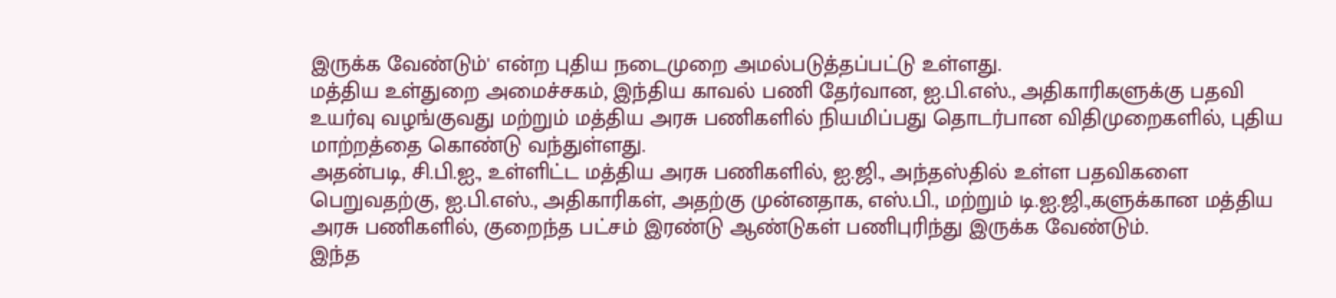இருக்க வேண்டும்' என்ற புதிய நடைமுறை அமல்படுத்தப்பட்டு உள்ளது.
மத்திய உள்துறை அமைச்சகம், இந்திய காவல் பணி தேர்வான, ஐ.பி.எஸ்., அதிகாரிகளுக்கு பதவி உயர்வு வழங்குவது மற்றும் மத்திய அரசு பணிகளில் நியமிப்பது தொடர்பான விதிமுறைகளில், புதிய மாற்றத்தை கொண்டு வந்துள்ளது.
அதன்படி, சி.பி.ஐ., உள்ளிட்ட மத்திய அரசு பணிகளில், ஐ.ஜி., அந்தஸ்தில் உள்ள பதவிகளை பெறுவதற்கு, ஐ.பி.எஸ்., அதிகாரிகள், அதற்கு முன்னதாக, எஸ்.பி., மற்றும் டி.ஐ.ஜி.,களுக்கான மத்திய அரசு பணிகளில், குறைந்த பட்சம் இரண்டு ஆண்டுகள் பணிபுரிந்து இருக்க வேண்டும்.
இந்த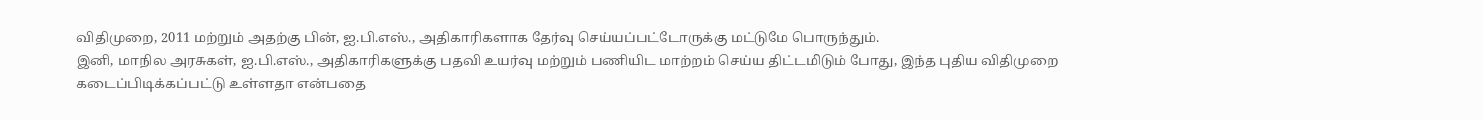விதிமுறை, 2011 மற்றும் அதற்கு பின், ஐ.பி.எஸ்., அதிகாரிகளாக தேர்வு செய்யப்பட்டோருக்கு மட்டுமே பொருந்தும்.
இனி, மாநில அரசுகள், ஐ.பி.எஸ்., அதிகாரிகளுக்கு பதவி உயர்வு மற்றும் பணியிட மாற்றம் செய்ய திட்டமிடும் போது, இந்த புதிய விதிமுறை கடைப்பிடிக்கப்பட்டு உள்ளதா என்பதை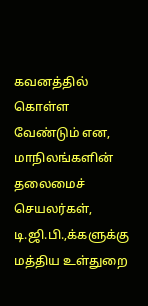கவனத்தில் கொள்ள வேண்டும் என, மாநிலங்களின் தலைமைச் செயலர்கள், டி.ஜி.பி.,க்களுக்கு மத்திய உள்துறை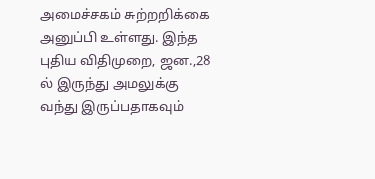அமைச்சகம் சுற்றறிக்கை அனுப்பி உள்ளது. இந்த புதிய விதிமுறை, ஜன.,28 ல் இருந்து அமலுக்கு வந்து இருப்பதாகவும்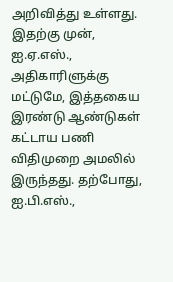அறிவித்து உள்ளது.
இதற்கு முன், ஐ.ஏ.எஸ்., அதிகாரிளுக்கு மட்டுமே, இத்தகைய இரண்டு ஆண்டுகள் கட்டாய பணி விதிமுறை அமலில் இருந்தது. தற்போது, ஐ.பி.எஸ்.,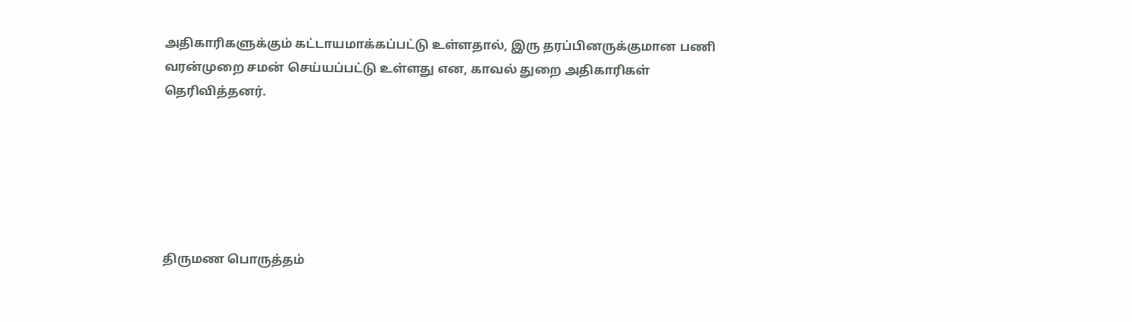அதிகாரிகளுக்கும் கட்டாயமாக்கப்பட்டு உள்ளதால், இரு தரப்பினருக்குமான பணி வரன்முறை சமன் செய்யப்பட்டு உள்ளது என, காவல் துறை அதிகாரிகள் தெரிவித்தனர்.






திருமண பொருத்தம்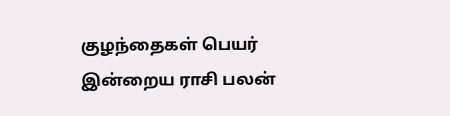குழந்தைகள் பெயர்
இன்றைய ராசி பலன்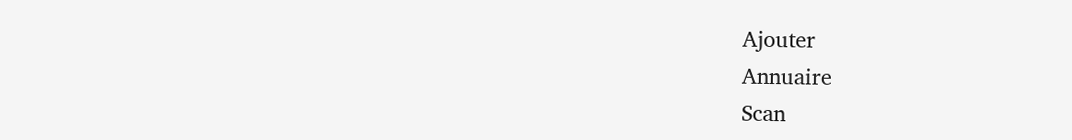Ajouter
Annuaire
Scan